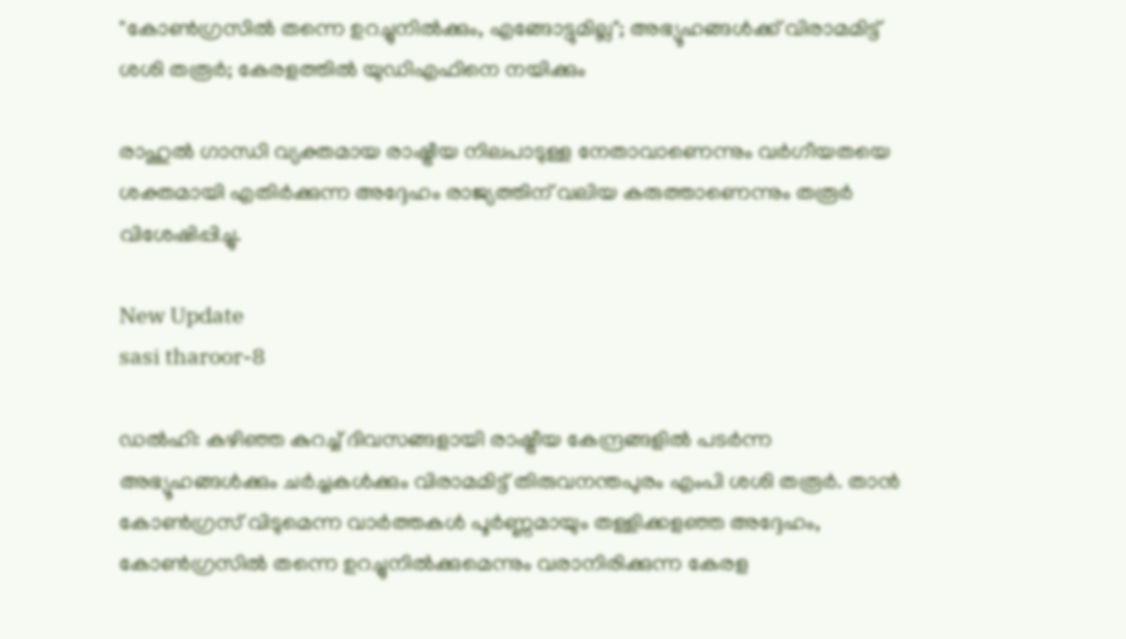"കോൺഗ്രസിൽ തന്നെ ഉറച്ചുനിൽക്കും, എങ്ങോട്ടുമില്ല"; അഭ്യൂഹങ്ങൾക്ക് വിരാമമിട്ട് ശശി തരൂർ; കേരളത്തിൽ യുഡിഎഫിനെ നയിക്കും

രാഹുല്‍ ഗാന്ധി വ്യക്തമായ രാഷ്ട്രീയ നിലപാടുള്ള നേതാവാണെന്നും വര്‍ഗീയതയെ ശക്തമായി എതിര്‍ക്കുന്ന അദ്ദേഹം രാജ്യത്തിന് വലിയ കരുത്താണെന്നും തരൂര്‍ വിശേഷിപ്പിച്ചു.

New Update
sasi tharoor-8

ഡല്‍ഹി: കഴിഞ്ഞ കുറച്ച് ദിവസങ്ങളായി രാഷ്ട്രീയ കേന്ദ്രങ്ങളില്‍ പടര്‍ന്ന അഭ്യൂഹങ്ങള്‍ക്കും ചര്‍ച്ചകള്‍ക്കും വിരാമമിട്ട് തിരുവനന്തപുരം എംപി ശശി തരൂര്‍. താന്‍ കോണ്‍ഗ്രസ് വിടുമെന്ന വാര്‍ത്തകള്‍ പൂര്‍ണ്ണമായും തള്ളിക്കളഞ്ഞ അദ്ദേഹം, കോണ്‍ഗ്രസില്‍ തന്നെ ഉറച്ചുനില്‍ക്കുമെന്നും വരാനിരിക്കുന്ന കേരള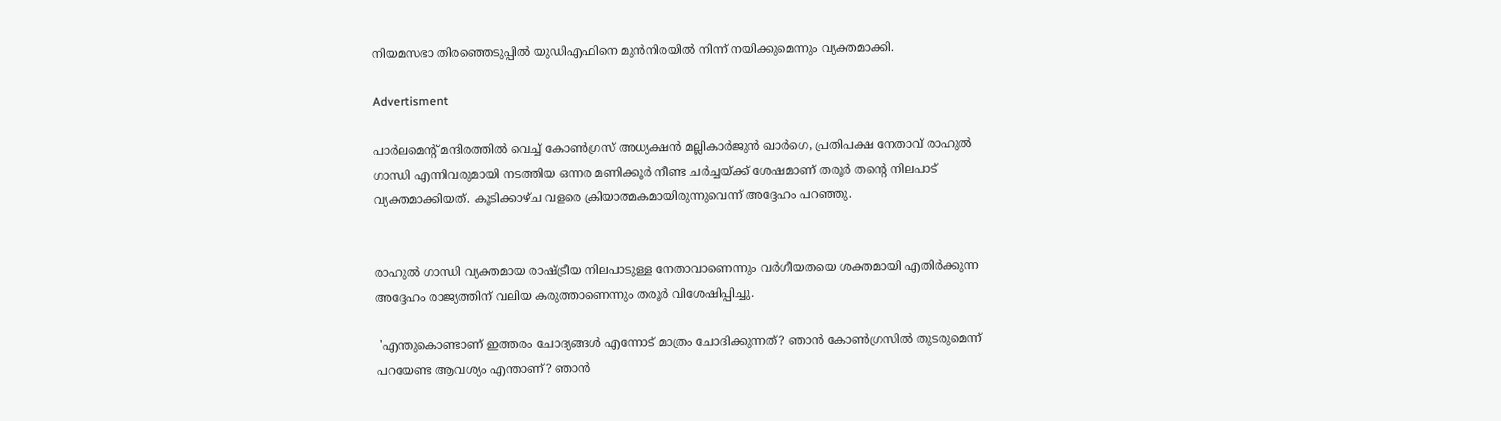നിയമസഭാ തിരഞ്ഞെടുപ്പില്‍ യുഡിഎഫിനെ മുന്‍നിരയില്‍ നിന്ന് നയിക്കുമെന്നും വ്യക്തമാക്കി.

Advertisment

പാര്‍ലമെന്റ് മന്ദിരത്തില്‍ വെച്ച് കോണ്‍ഗ്രസ് അധ്യക്ഷന്‍ മല്ലികാര്‍ജുന്‍ ഖാര്‍ഗെ, പ്രതിപക്ഷ നേതാവ് രാഹുല്‍ ഗാന്ധി എന്നിവരുമായി നടത്തിയ ഒന്നര മണിക്കൂര്‍ നീണ്ട ചര്‍ച്ചയ്ക്ക് ശേഷമാണ് തരൂര്‍ തന്റെ നിലപാട് വ്യക്തമാക്കിയത്. കൂടിക്കാഴ്ച വളരെ ക്രിയാത്മകമായിരുന്നുവെന്ന് അദ്ദേഹം പറഞ്ഞു.


രാഹുല്‍ ഗാന്ധി വ്യക്തമായ രാഷ്ട്രീയ നിലപാടുള്ള നേതാവാണെന്നും വര്‍ഗീയതയെ ശക്തമായി എതിര്‍ക്കുന്ന അദ്ദേഹം രാജ്യത്തിന് വലിയ കരുത്താണെന്നും തരൂര്‍ വിശേഷിപ്പിച്ചു.

 'എന്തുകൊണ്ടാണ് ഇത്തരം ചോദ്യങ്ങള്‍ എന്നോട് മാത്രം ചോദിക്കുന്നത്? ഞാന്‍ കോണ്‍ഗ്രസില്‍ തുടരുമെന്ന് പറയേണ്ട ആവശ്യം എന്താണ്? ഞാന്‍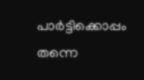പാര്‍ട്ടിക്കൊപ്പം തന്നെ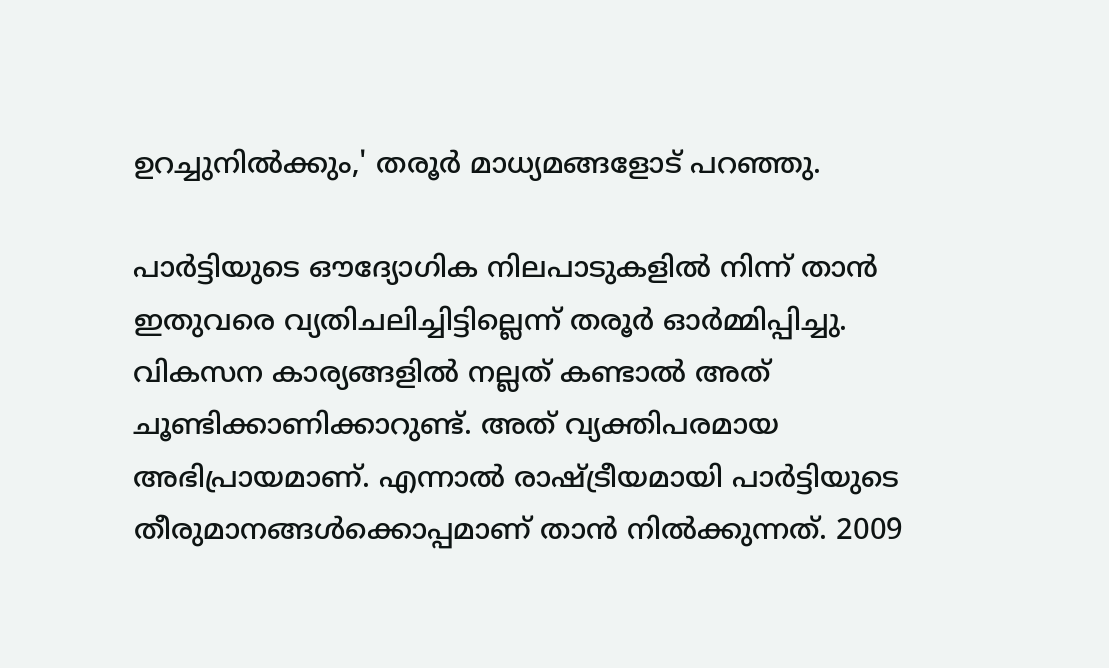ഉറച്ചുനില്‍ക്കും,' തരൂര്‍ മാധ്യമങ്ങളോട് പറഞ്ഞു.

പാര്‍ട്ടിയുടെ ഔദ്യോഗിക നിലപാടുകളില്‍ നിന്ന് താന്‍ ഇതുവരെ വ്യതിചലിച്ചിട്ടില്ലെന്ന് തരൂര്‍ ഓര്‍മ്മിപ്പിച്ചു. വികസന കാര്യങ്ങളില്‍ നല്ലത് കണ്ടാല്‍ അത് ചൂണ്ടിക്കാണിക്കാറുണ്ട്. അത് വ്യക്തിപരമായ അഭിപ്രായമാണ്. എന്നാല്‍ രാഷ്ട്രീയമായി പാര്‍ട്ടിയുടെ തീരുമാനങ്ങള്‍ക്കൊപ്പമാണ് താന്‍ നില്‍ക്കുന്നത്. 2009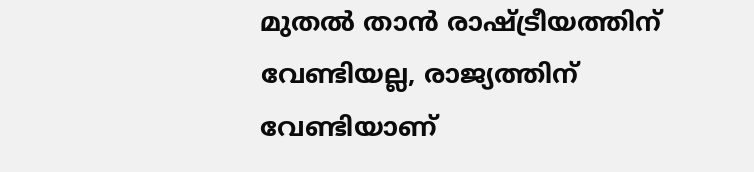മുതല്‍ താന്‍ രാഷ്ട്രീയത്തിന് വേണ്ടിയല്ല, രാജ്യത്തിന് വേണ്ടിയാണ്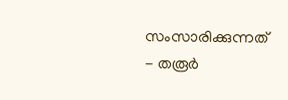സംസാരിക്കുന്നത് - തരൂര്‍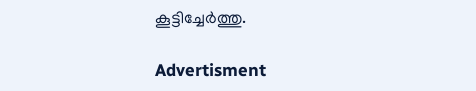കൂട്ടിച്ചേര്‍ത്തു.

Advertisment